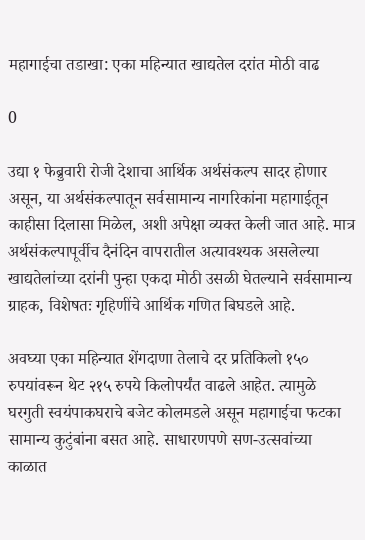महागाईचा तडाखा: एका महिन्यात खाद्यतेल दरांत मोठी वाढ

0

उद्या १ फेब्रुवारी रोजी देशाचा आर्थिक अर्थसंकल्प सादर होणार असून, या अर्थसंकल्पातून सर्वसामान्य नागरिकांना महागाईतून काहीसा दिलासा मिळेल, अशी अपेक्षा व्यक्त केली जात आहे. मात्र अर्थसंकल्पापूर्वीच दैनंदिन वापरातील अत्यावश्यक असलेल्या खाद्यतेलांच्या दरांनी पुन्हा एकदा मोठी उसळी घेतल्याने सर्वसामान्य ग्राहक, विशेषतः गृहिणींचे आर्थिक गणित बिघडले आहे.

अवघ्या एका महिन्यात शेंगदाणा तेलाचे दर प्रतिकिलो १५० रुपयांवरून थेट २१५ रुपये किलोपर्यंत वाढले आहेत. त्यामुळे घरगुती स्वयंपाकघराचे बजेट कोलमडले असून महागाईचा फटका सामान्य कुटुंबांना बसत आहे. साधारणपणे सण-उत्सवांच्या काळात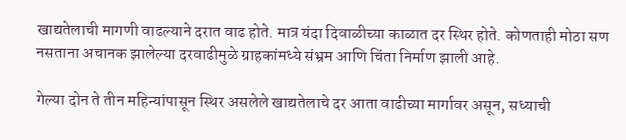खाद्यतेलाची मागणी वाढल्याने दरात वाढ होते. मात्र यंदा दिवाळीच्या काळात दर स्थिर होते. कोणताही मोठा सण नसताना अचानक झालेल्या दरवाढीमुळे ग्राहकांमध्ये संभ्रम आणि चिंता निर्माण झाली आहे.

गेल्या दोन ते तीन महिन्यांपासून स्थिर असलेले खाद्यतेलाचे दर आता वाढीच्या मार्गावर असून, सध्याची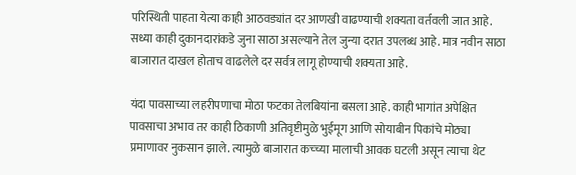परिस्थिती पाहता येत्या काही आठवड्यांत दर आणखी वाढण्याची शक्यता वर्तवली जात आहे. सध्या काही दुकानदारांकडे जुना साठा असल्याने तेल जुन्या दरात उपलब्ध आहे. मात्र नवीन साठा बाजारात दाखल होताच वाढलेले दर सर्वत्र लागू होण्याची शक्यता आहे.

यंदा पावसाच्या लहरीपणाचा मोठा फटका तेलबियांना बसला आहे. काही भागांत अपेक्षित पावसाचा अभाव तर काही ठिकाणी अतिवृष्टीमुळे भुईमूग आणि सोयाबीन पिकांचे मोठ्या प्रमाणावर नुकसान झाले. त्यामुळे बाजारात कच्च्या मालाची आवक घटली असून त्याचा थेट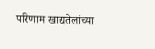परिणाम खाद्यतेलांच्या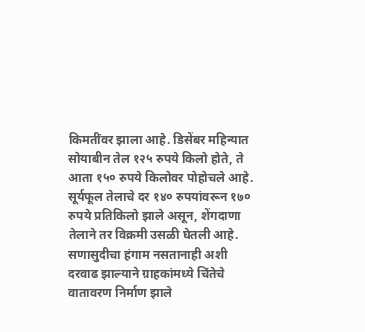किमतींवर झाला आहे. डिसेंबर महिन्यात सोयाबीन तेल १२५ रुपये किलो होते, ते आता १५० रुपये किलोवर पोहोचले आहे. सूर्यफूल तेलाचे दर १४० रुपयांवरून १७० रुपये प्रतिकिलो झाले असून, शेंगदाणा तेलाने तर विक्रमी उसळी घेतली आहे. सणासुदीचा हंगाम नसतानाही अशी दरवाढ झाल्याने ग्राहकांमध्ये चिंतेचे वातावरण निर्माण झाले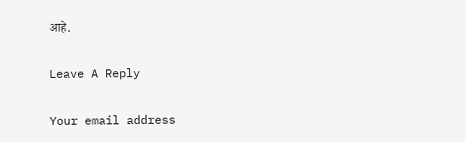आहे.

Leave A Reply

Your email address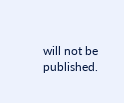will not be published.